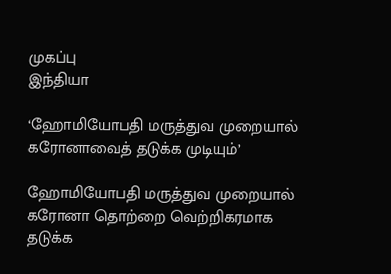முகப்பு
இந்தியா

‘ஹோமியோபதி மருத்துவ முறையால் கரோனாவைத் தடுக்க முடியும்’

ஹோமியோபதி மருத்துவ முறையால் கரோனா தொற்றை வெற்றிகரமாக தடுக்க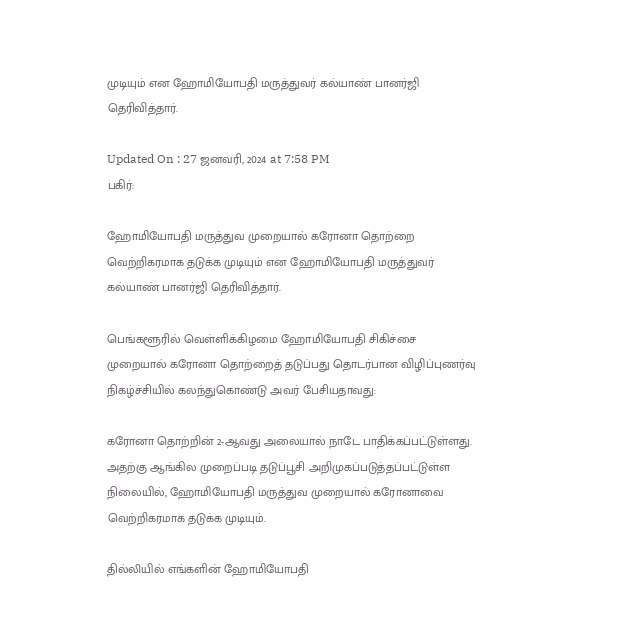முடியும் என ஹோமியோபதி மருத்துவர் கல்யாண் பானர்ஜி தெரிவித்தார்.

Updated On : 27 ஜனவரி, 2024 at 7:58 PM
பகிர்:

ஹோமியோபதி மருத்துவ முறையால் கரோனா தொற்றை வெற்றிகரமாக தடுக்க முடியும் என ஹோமியோபதி மருத்துவர் கல்யாண் பானர்ஜி தெரிவித்தார்.

பெங்களூரில் வெள்ளிக்கிழமை ஹோமியோபதி சிகிச்சை முறையால் கரோனா தொற்றைத் தடுப்பது தொடர்பான விழிப்புணர்வு நிகழ்ச்சியில் கலந்துகொண்டு அவர் பேசியதாவது:

கரோனா தொற்றின் 2-ஆவது அலையால் நாடே பாதிக்கப்பட்டுள்ளது. அதற்கு ஆங்கில முறைப்படி தடுப்பூசி அறிமுகப்படுத்தப்பட்டுள்ள நிலையில், ஹோமியோபதி மருத்துவ முறையால் கரோனாவை வெற்றிகரமாக தடுக்க முடியும்.

தில்லியில் எங்களின் ஹோமியோபதி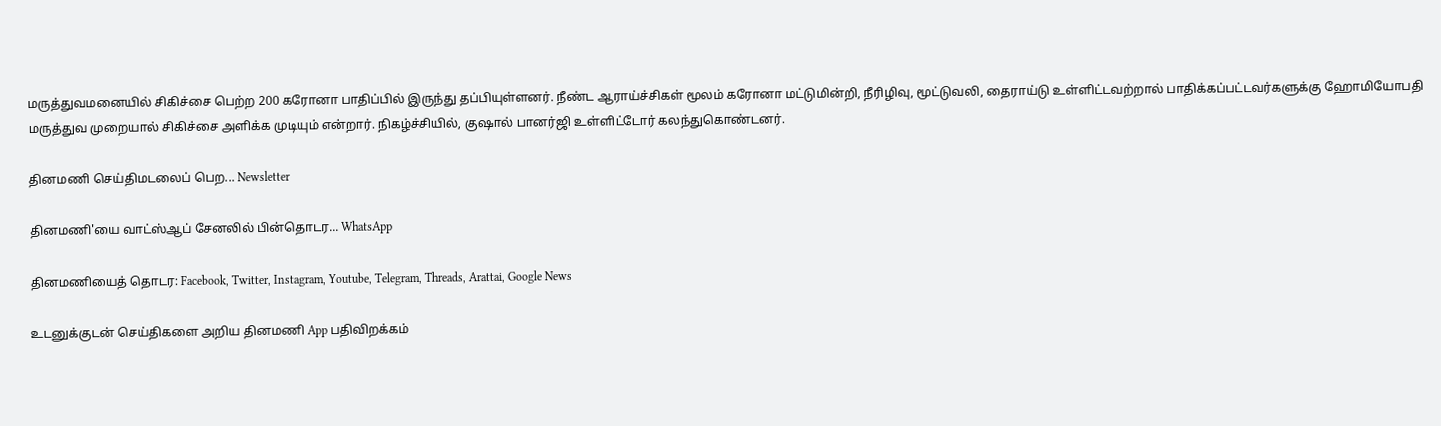மருத்துவமனையில் சிகிச்சை பெற்ற 200 கரோனா பாதிப்பில் இருந்து தப்பியுள்ளனர். நீண்ட ஆராய்ச்சிகள் மூலம் கரோனா மட்டுமின்றி, நீரிழிவு, மூட்டுவலி, தைராய்டு உள்ளிட்டவற்றால் பாதிக்கப்பட்டவர்களுக்கு ஹோமியோபதி மருத்துவ முறையால் சிகிச்சை அளிக்க முடியும் என்றார். நிகழ்ச்சியில், குஷால் பானர்ஜி உள்ளிட்டோர் கலந்துகொண்டனர்.

தினமணி செய்திமடலைப் பெற... Newsletter

தினமணி'யை வாட்ஸ்ஆப் சேனலில் பின்தொடர... WhatsApp

தினமணியைத் தொடர: Facebook, Twitter, Instagram, Youtube, Telegram, Threads, Arattai, Google News

உடனுக்குடன் செய்திகளை அறிய தினமணி App பதிவிறக்கம்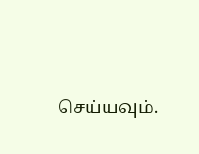செய்யவும்.